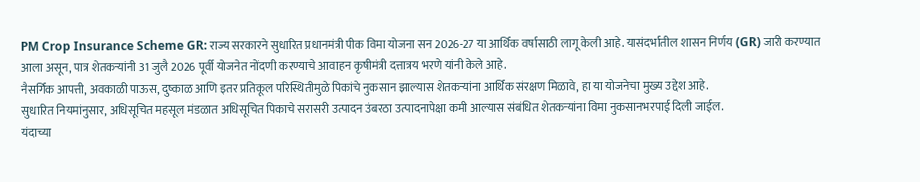PM Crop Insurance Scheme GR: राज्य सरकारने सुधारित प्रधानमंत्री पीक विमा योजना सन 2026-27 या आर्थिक वर्षासाठी लागू केली आहे. यासंदर्भातील शासन निर्णय (GR) जारी करण्यात आला असून, पात्र शेतकऱ्यांनी 31 जुलै 2026 पूर्वी योजनेत नोंदणी करण्याचे आवाहन कृषीमंत्री दत्तात्रय भरणे यांनी केले आहे.
नैसर्गिक आपत्ती, अवकाळी पाऊस, दुष्काळ आणि इतर प्रतिकूल परिस्थितीमुळे पिकांचे नुकसान झाल्यास शेतकऱ्यांना आर्थिक संरक्षण मिळावे, हा या योजनेचा मुख्य उद्देश आहे.
सुधारित नियमांनुसार, अधिसूचित महसूल मंडळात अधिसूचित पिकाचे सरासरी उत्पादन उंबरठा उत्पादनापेक्षा कमी आल्यास संबंधित शेतकऱ्यांना विमा नुकसानभरपाई दिली जाईल.
यंदाच्या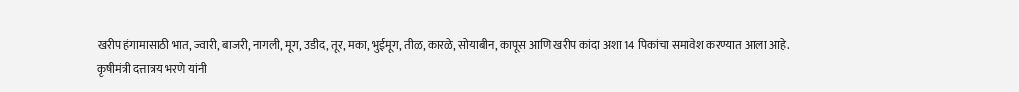खरीप हंगामासाठी भात, ज्वारी, बाजरी, नागली, मूग, उडीद, तूर, मका, भुईमूग, तीळ, कारळे, सोयाबीन, कापूस आणि खरीप कांदा अशा 14 पिकांचा समावेश करण्यात आला आहे.
कृषीमंत्री दत्तात्रय भरणे यांनी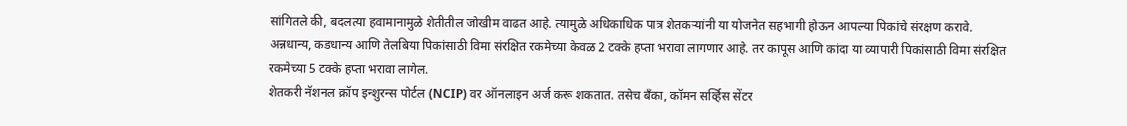सांगितले की, बदलत्या हवामानामुळे शेतीतील जोखीम वाढत आहे. त्यामुळे अधिकाधिक पात्र शेतकऱ्यांनी या योजनेत सहभागी होऊन आपल्या पिकांचे संरक्षण करावे.
अन्नधान्य, कडधान्य आणि तेलबिया पिकांसाठी विमा संरक्षित रकमेच्या केवळ 2 टक्के हप्ता भरावा लागणार आहे. तर कापूस आणि कांदा या व्यापारी पिकांसाठी विमा संरक्षित रकमेच्या 5 टक्के हप्ता भरावा लागेल.
शेतकरी नॅशनल क्रॉप इन्शुरन्स पोर्टल (NCIP) वर ऑनलाइन अर्ज करू शकतात. तसेच बँका, कॉमन सर्व्हिस सेंटर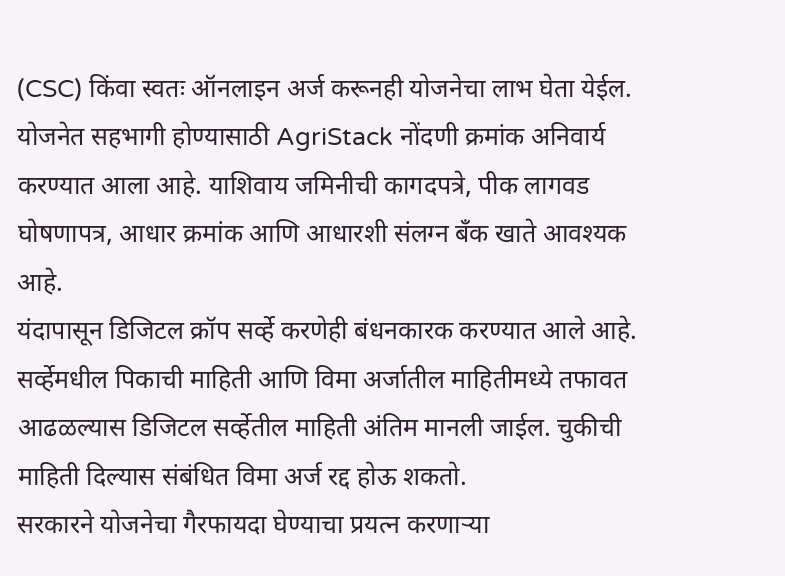(CSC) किंवा स्वतः ऑनलाइन अर्ज करूनही योजनेचा लाभ घेता येईल.
योजनेत सहभागी होण्यासाठी AgriStack नोंदणी क्रमांक अनिवार्य करण्यात आला आहे. याशिवाय जमिनीची कागदपत्रे, पीक लागवड घोषणापत्र, आधार क्रमांक आणि आधारशी संलग्न बँक खाते आवश्यक आहे.
यंदापासून डिजिटल क्रॉप सर्व्हे करणेही बंधनकारक करण्यात आले आहे. सर्व्हेमधील पिकाची माहिती आणि विमा अर्जातील माहितीमध्ये तफावत आढळल्यास डिजिटल सर्व्हेतील माहिती अंतिम मानली जाईल. चुकीची माहिती दिल्यास संबंधित विमा अर्ज रद्द होऊ शकतो.
सरकारने योजनेचा गैरफायदा घेण्याचा प्रयत्न करणाऱ्या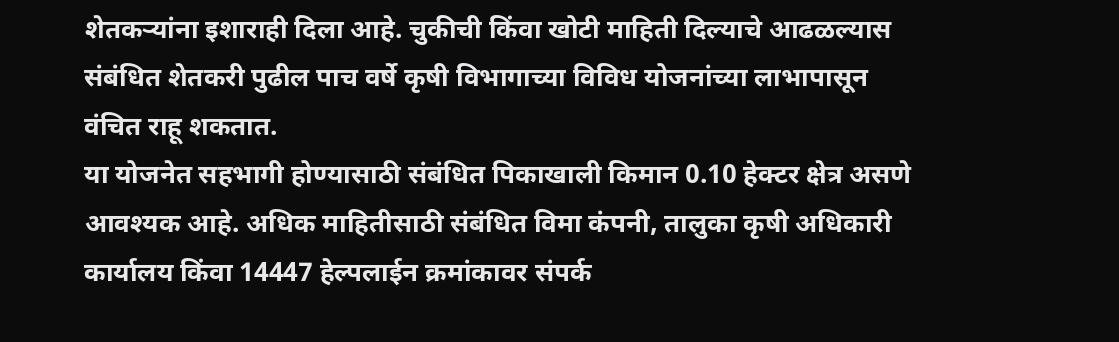शेतकऱ्यांना इशाराही दिला आहे. चुकीची किंवा खोटी माहिती दिल्याचे आढळल्यास संबंधित शेतकरी पुढील पाच वर्षे कृषी विभागाच्या विविध योजनांच्या लाभापासून वंचित राहू शकतात.
या योजनेत सहभागी होण्यासाठी संबंधित पिकाखाली किमान 0.10 हेक्टर क्षेत्र असणे आवश्यक आहे. अधिक माहितीसाठी संबंधित विमा कंपनी, तालुका कृषी अधिकारी कार्यालय किंवा 14447 हेल्पलाईन क्रमांकावर संपर्क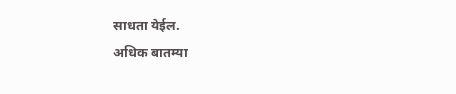साधता येईल.
अधिक बातम्या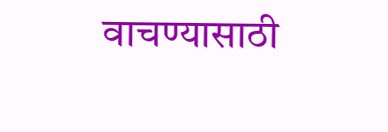वाचण्यासाठी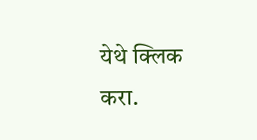येथे क्लिक करा.